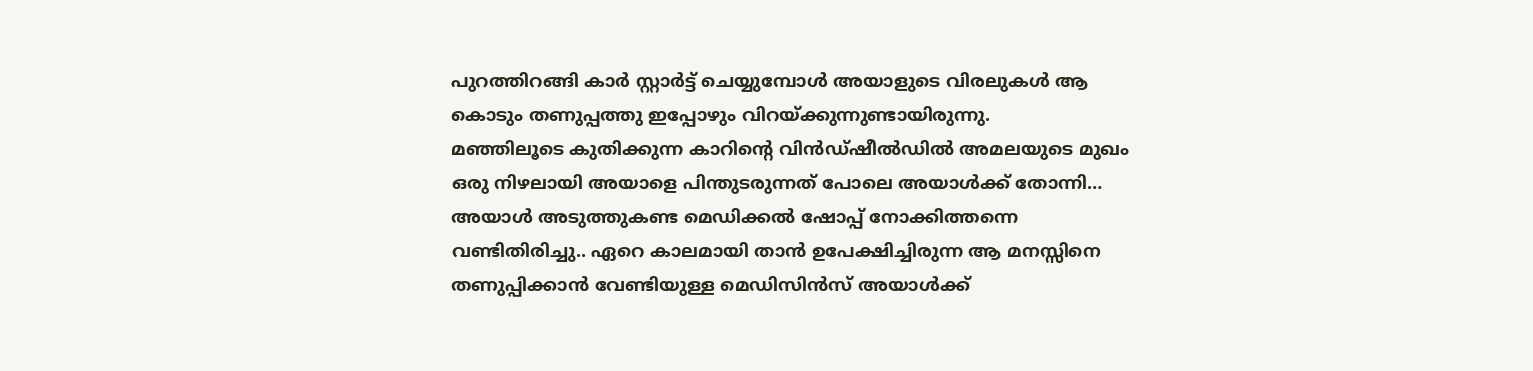പുറത്തിറങ്ങി കാർ സ്റ്റാർട്ട് ചെയ്യുമ്പോൾ അയാളുടെ വിരലുകൾ ആ കൊടും തണുപ്പത്തു ഇപ്പോഴും വിറയ്ക്കുന്നുണ്ടായിരുന്നു.
മഞ്ഞിലൂടെ കുതിക്കുന്ന കാറിന്റെ വിൻഡ്ഷീൽഡിൽ അമലയുടെ മുഖം ഒരു നിഴലായി അയാളെ പിന്തുടരുന്നത് പോലെ അയാൾക്ക് തോന്നി…
അയാൾ അടുത്തുകണ്ട മെഡിക്കൽ ഷോപ്പ് നോക്കിത്തന്നെ വണ്ടിതിരിച്ചു.. ഏറെ കാലമായി താൻ ഉപേക്ഷിച്ചിരുന്ന ആ മനസ്സിനെ തണുപ്പിക്കാൻ വേണ്ടിയുള്ള മെഡിസിൻസ് അയാൾക്ക്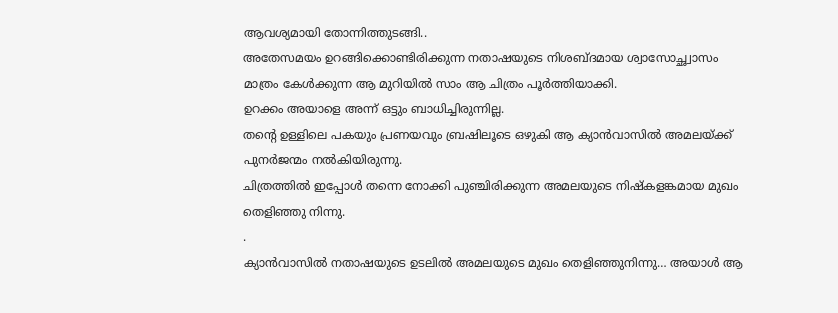ആവശ്യമായി തോന്നിത്തുടങ്ങി..
അതേസമയം ഉറങ്ങിക്കൊണ്ടിരിക്കുന്ന നതാഷയുടെ നിശബ്ദമായ ശ്വാസോച്ഛ്വാസം മാത്രം കേൾക്കുന്ന ആ മുറിയിൽ സാം ആ ചിത്രം പൂർത്തിയാക്കി.
ഉറക്കം അയാളെ അന്ന് ഒട്ടും ബാധിച്ചിരുന്നില്ല.
തന്റെ ഉള്ളിലെ പകയും പ്രണയവും ബ്രഷിലൂടെ ഒഴുകി ആ ക്യാൻവാസിൽ അമലയ്ക്ക് പുനർജന്മം നൽകിയിരുന്നു.
ചിത്രത്തിൽ ഇപ്പോൾ തന്നെ നോക്കി പുഞ്ചിരിക്കുന്ന അമലയുടെ നിഷ്കളങ്കമായ മുഖം തെളിഞ്ഞു നിന്നു.
.
ക്യാൻവാസിൽ നതാഷയുടെ ഉടലിൽ അമലയുടെ മുഖം തെളിഞ്ഞുനിന്നു… അയാൾ ആ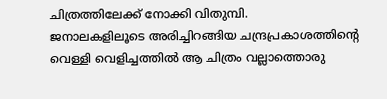ചിത്രത്തിലേക്ക് നോക്കി വിതുമ്പി.
ജനാലകളിലൂടെ അരിച്ചിറങ്ങിയ ചന്ദ്രപ്രകാശത്തിന്റെ വെള്ളി വെളിച്ചത്തിൽ ആ ചിത്രം വല്ലാത്തൊരു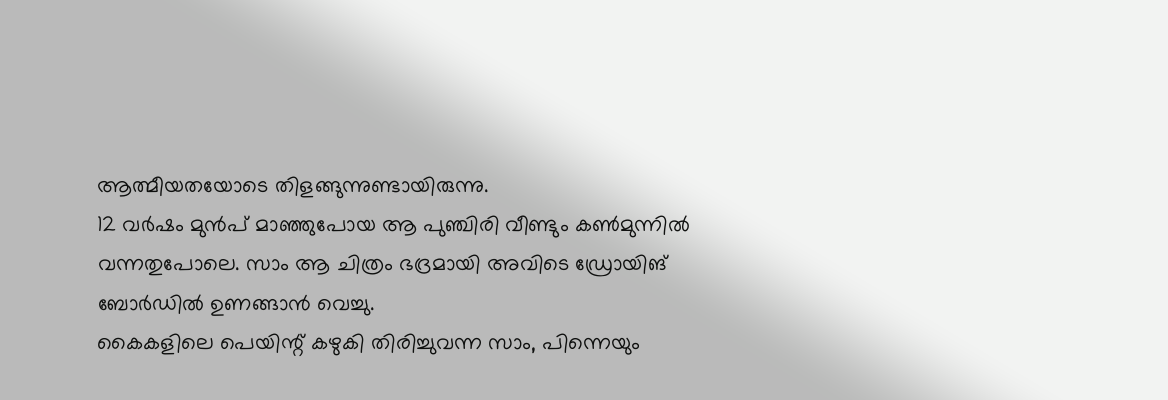ആത്മീയതയോടെ തിളങ്ങുന്നുണ്ടായിരുന്നു.
12 വർഷം മുൻപ് മാഞ്ഞുപോയ ആ പുഞ്ചിരി വീണ്ടും കൺമുന്നിൽ വന്നതുപോലെ. സാം ആ ചിത്രം ഭദ്രമായി അവിടെ ഡ്രോയിങ് ബോർഡിൽ ഉണങ്ങാൻ വെച്ചു.
കൈകളിലെ പെയിന്റ് കഴുകി തിരിച്ചുവന്ന സാം, പിന്നെയും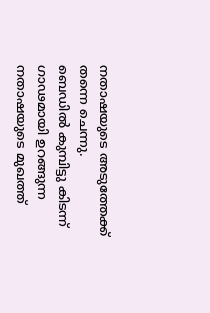നതാഷയുടെ അടുത്തേക്ക് തന്നെ ചെന്നു.
ബെഡിൽ കുമ്പിട്ടു കിടന്ന് ഗാഢമായി ഉറങ്ങുന്ന നതാഷയുടെ മുഖത്ത്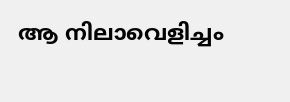ആ നിലാവെളിച്ചം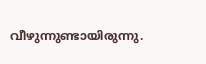വീഴുന്നുണ്ടായിരുന്നു.